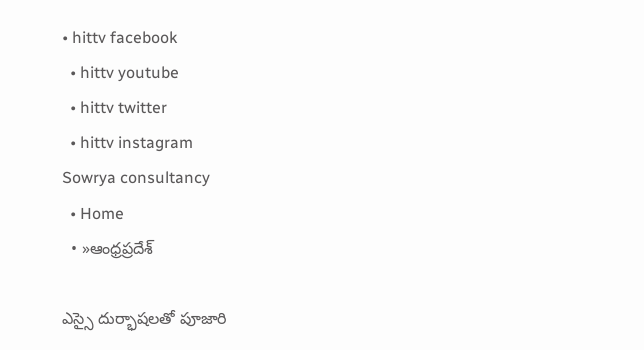• hittv facebook
  • hittv youtube
  • hittv twitter
  • hittv instagram
Sowrya consultancy
  • Home
  • »ఆంధ్రప్రదేశ్

ఎస్సై దుర్భాషలతో పూజారి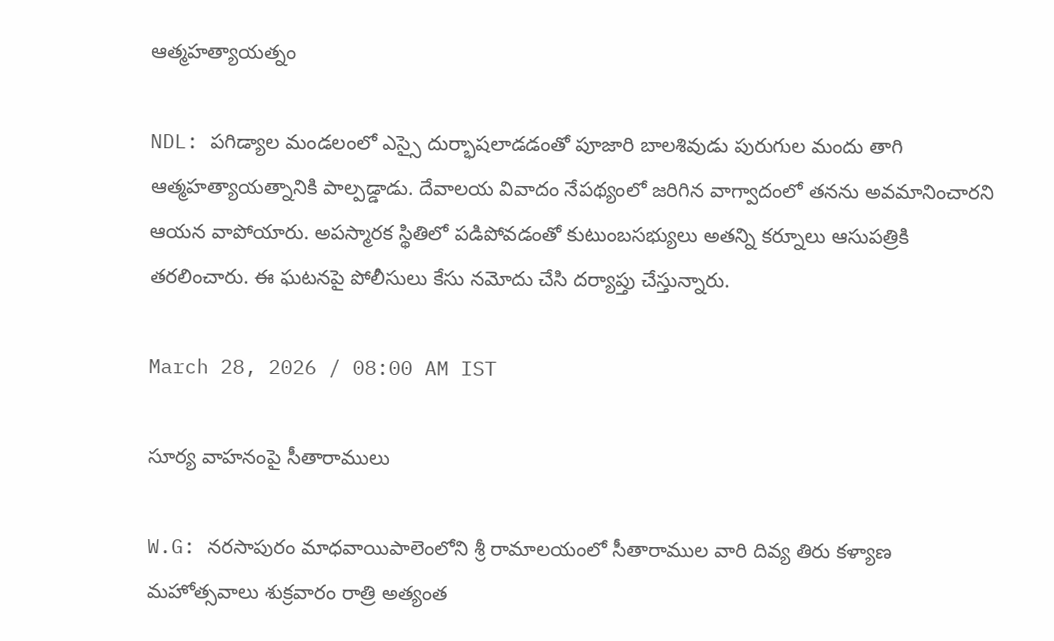ఆత్మహత్యాయత్నం

NDL: పగిడ్యాల మండలంలో ఎస్సై దుర్భాషలాడడంతో పూజారి బాలశివుడు పురుగుల మందు తాగి ఆత్మహత్యాయత్నానికి పాల్పడ్డాడు. దేవాలయ వివాదం నేపథ్యంలో జరిగిన వాగ్వాదంలో తనను అవమానించారని ఆయన వాపోయారు. అపస్మారక స్థితిలో పడిపోవడంతో కుటుంబసభ్యులు అతన్ని కర్నూలు ఆసుపత్రికి తరలించారు. ఈ ఘటనపై పోలీసులు కేసు నమోదు చేసి దర్యాప్తు చేస్తున్నారు.

March 28, 2026 / 08:00 AM IST

సూర్య వాహనంపై సీతారాములు

W.G: నరసాపురం మాధవాయిపాలెంలోని శ్రీ రామాలయంలో సీతారాముల వారి దివ్య తిరు కళ్యాణ మహోత్సవాలు శుక్రవారం రాత్రి అత్యంత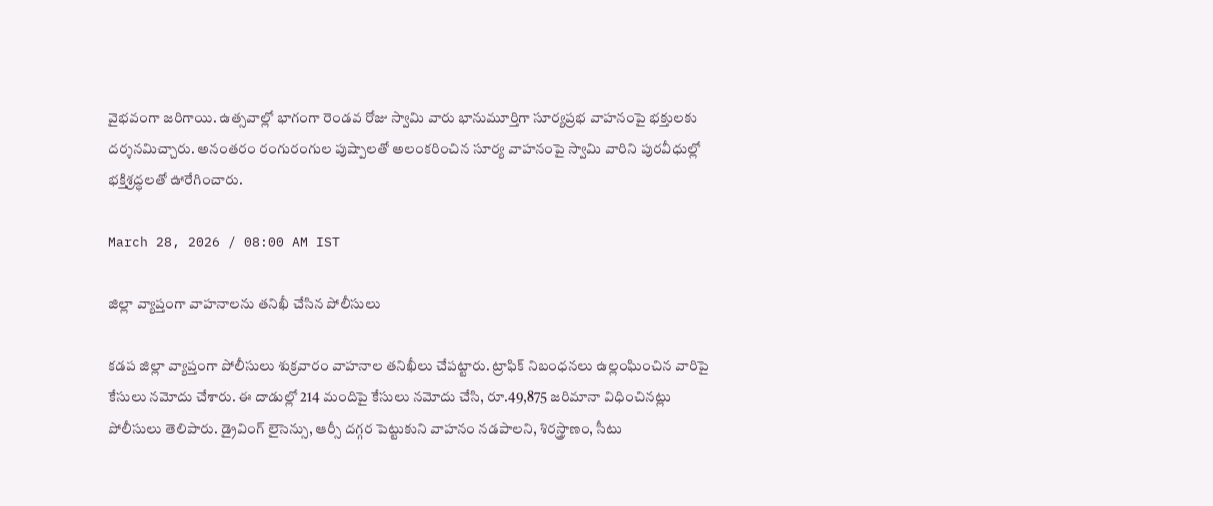వైభవంగా జరిగాయి. ఉత్సవాల్లో భాగంగా రెండవ రోజు స్వామి వారు భానుమూర్తిగా సూర్యప్రభ వాహనంపై భక్తులకు దర్శనమిచ్చారు. అనంతరం రంగురంగుల పుష్పాలతో అలంకరించిన సూర్య వాహనంపై స్వామి వారిని పురవీధుల్లో భక్తిశ్రద్ధలతో ఊరేగించారు.

March 28, 2026 / 08:00 AM IST

జిల్లా వ్యాప్తంగా వాహనాలను తనిఖీ చేసిన పోలీసులు

కడప జిల్లా వ్యాప్తంగా పోలీసులు శుక్రవారం వాహనాల తనిఖీలు చేపట్టారు. ట్రాఫిక్ నిబంధనలు ఉల్లంఘించిన వారిపై కేసులు నమోదు చేశారు. ఈ దాడుల్లో 214 మందిపై కేసులు నమోదు చేసి, రూ.49,875 జరిమానా విధించినట్లు పోలీసులు తెలిపారు. డ్రైవింగ్ లైసెన్సు, ఆర్సీ దగ్గర పెట్టుకుని వాహనం నడపాలని, శిరస్త్రాణం, సీటు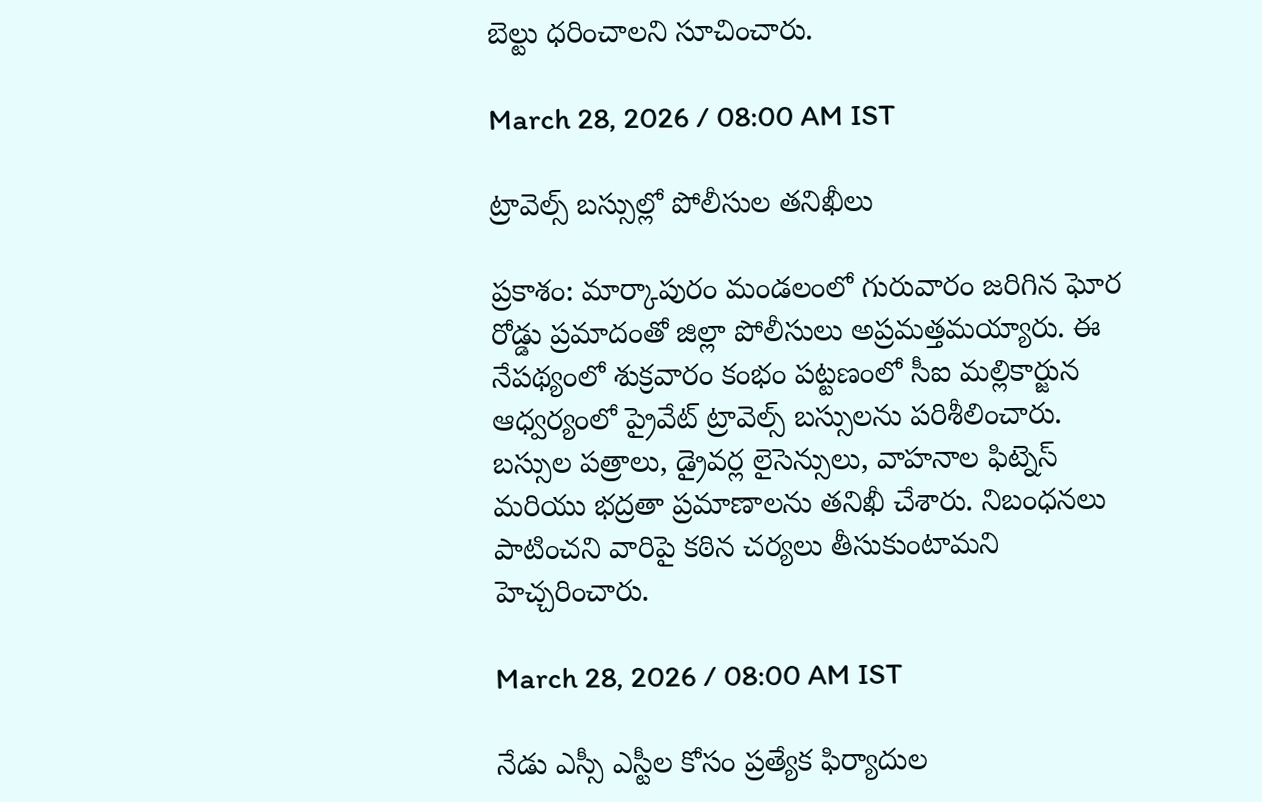బెల్టు ధరించాలని సూచించారు.

March 28, 2026 / 08:00 AM IST

ట్రావెల్స్ బస్సుల్లో పోలీసుల తనిఖీలు

ప్రకాశం: మార్కాపురం మండలంలో గురువారం జరిగిన ఘోర రోడ్డు ప్రమాదంతో జిల్లా పోలీసులు అప్రమత్తమయ్యారు. ఈ నేపథ్యంలో శుక్రవారం కంభం పట్టణంలో సీఐ మల్లికార్జున ఆధ్వర్యంలో ప్రైవేట్ ట్రావెల్స్ బస్సులను పరిశీలించారు. బస్సుల పత్రాలు, డ్రైవర్ల లైసెన్సులు, వాహనాల ఫిట్నెస్ మరియు భద్రతా ప్రమాణాలను తనిఖీ చేశారు. నిబంధనలు పాటించని వారిపై కఠిన చర్యలు తీసుకుంటామని హెచ్చరించారు.

March 28, 2026 / 08:00 AM IST

నేడు ఎస్సీ ఎస్టీల కోసం ప్రత్యేక ఫిర్యాదుల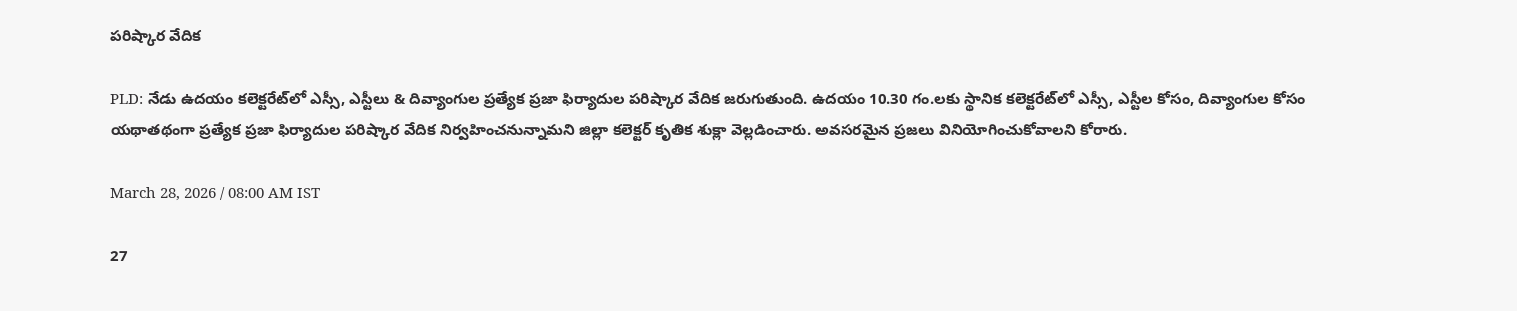పరిష్కార వేదిక

PLD: నేడు ఉదయం కలెక్టరేట్‌లో ఎస్సీ, ఎస్టీలు & దివ్యాంగుల ప్రత్యేక ప్రజా ఫిర్యాదుల పరిష్కార వేదిక జరుగుతుంది. ఉదయం 10.30 గం.లకు స్థానిక కలెక్టరేట్‌లో ఎస్సీ, ఎస్టీల కోసం, దివ్యాంగుల కోసం యథాతథంగా ప్రత్యేక ప్రజా ఫిర్యాదుల పరిష్కార వేదిక నిర్వహించనున్నామని జిల్లా కలెక్టర్ కృతిక శుక్లా వెల్లడించారు. అవసరమైన ప్రజలు వినియోగించుకోవాలని కోరారు.

March 28, 2026 / 08:00 AM IST

27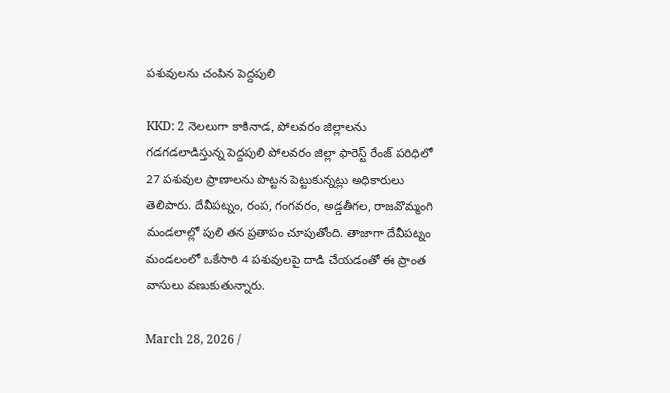పశువులను చంపిన పెద్దపులి

KKD: 2 నెలలుగా కాకినాడ, పోలవరం జిల్లాలను గడగడలాడిస్తున్న పెద్దపులి పోలవరం జిల్లా ఫారెస్ట్ రేంజ్ పరిధిలో 27 పశువుల ప్రాణాలను పొట్టన పెట్టుకున్నట్లు అధికారులు తెలిపారు. దేవీపట్నం, రంప, గంగవరం, అడ్డతీగల, రాజవొమ్మంగి మండలాల్లో పులి తన ప్రతాపం చూపుతోంది. తాజాగా దేవీపట్నం మండలంలో ఒకేసారి 4 పశువులపై దాడి చేయడంతో ఈ ప్రాంత వాసులు వణుకుతున్నారు.

March 28, 2026 /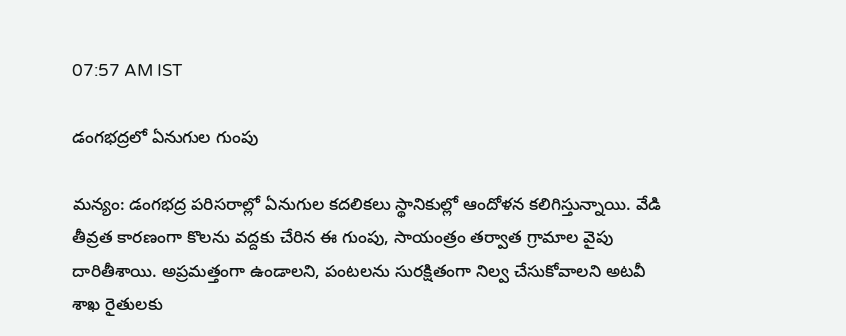07:57 AM IST

డంగభద్రలో ఏనుగుల గుంపు

మన్యం: డంగభద్ర పరిసరాల్లో ఏనుగుల కదలికలు స్థానికుల్లో ఆందోళన కలిగిస్తున్నాయి. వేడి తీవ్రత కారణంగా కొలను వద్దకు చేరిన ఈ గుంపు, సాయంత్రం తర్వాత గ్రామాల వైపు దారితీశాయి. అప్రమత్తంగా ఉండాలని, పంటలను సురక్షితంగా నిల్వ చేసుకోవాలని అటవీ శాఖ రైతులకు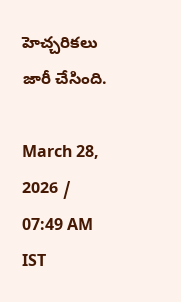హెచ్చరికలు జారీ చేసింది.

March 28, 2026 / 07:49 AM IST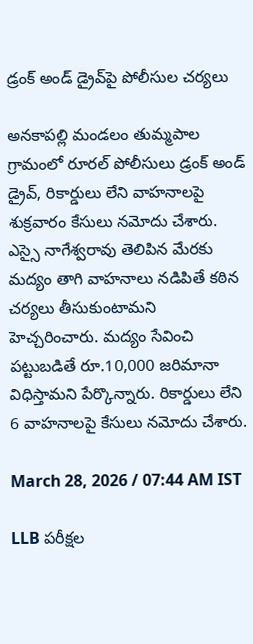డ్రంక్ అండ్ డ్రైవ్‌పై పోలీసుల చర్యలు

అనకాపల్లి మండలం తుమ్మపాల గ్రామంలో రూరల్ పోలీసులు డ్రంక్ అండ్ డ్రైవ్, రికార్డులు లేని వాహనాలపై శుక్రవారం కేసులు నమోదు చేశారు. ఎస్సై నాగేశ్వరావు తెలిపిన మేరకు మద్యం తాగి వాహనాలు నడిపితే కఠిన చర్యలు తీసుకుంటామని హెచ్చరించారు. మద్యం సేవించి పట్టుబడితే రూ.10,000 జరిమానా విధిస్తామని పేర్కొన్నారు. రికార్డులు లేని 6 వాహనాలపై కేసులు నమోదు చేశారు.

March 28, 2026 / 07:44 AM IST

LLB పరీక్షల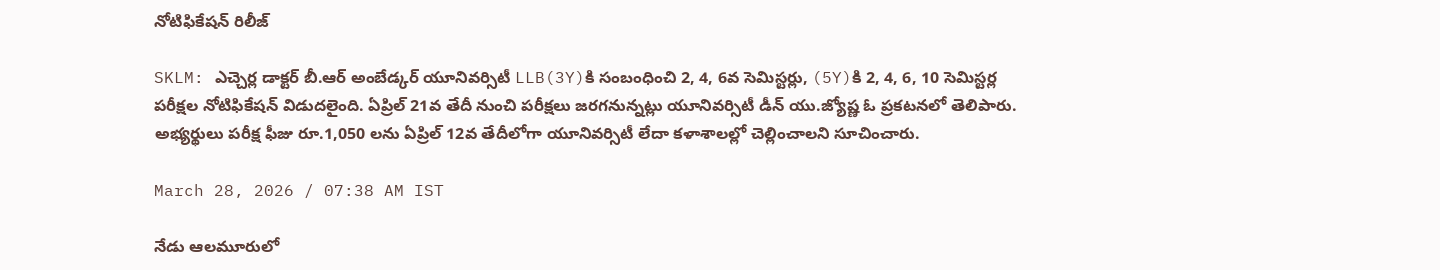నోటిఫికేషన్ రిలీజ్

SKLM: ఎచ్చెర్ల డాక్టర్ బీ.ఆర్ అంబేడ్కర్ యూనివర్సిటీ LLB(3Y)కి సంబంధించి 2, 4, 6వ సెమిస్టర్లు, (5Y)కి 2, 4, 6, 10 సెమిస్టర్ల పరీక్షల నోటిఫికేషన్ విడుదలైంది. ఏప్రిల్ 21వ తేదీ నుంచి పరీక్షలు జరగనున్నట్లు యూనివర్సిటీ డీన్ యు.జ్యోష్ణ ఓ ప్రకటనలో తెలిపారు. అభ్యర్థులు పరీక్ష ఫీజు రూ.1,050 లను ఏప్రిల్ 12వ తేదీలోగా యూనివర్సిటీ లేదా కళాశాలల్లో చెల్లించాలని సూచించారు.

March 28, 2026 / 07:38 AM IST

నేడు ఆలమూరులో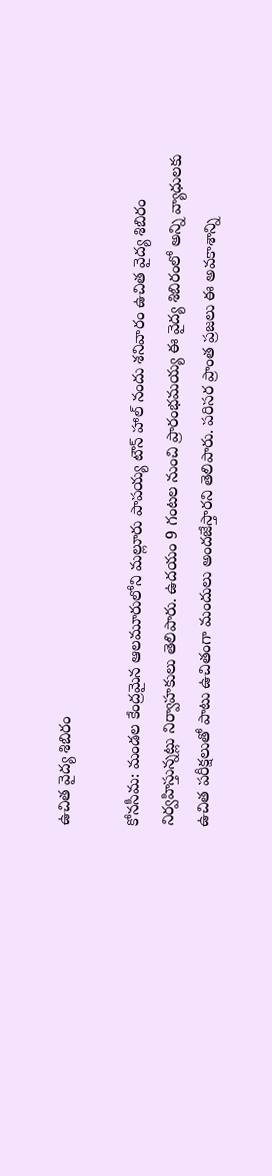ఉచిత వైద్య శిబిరం

కోనసీమ: మండల కేంద్రమైన ఆలమూరులోని మల్లూరు పాపయ్య టౌన్ హాల్ నందు శనివారం ఉచిత వైద్య శిబిరం నిర్వహిస్తున్నట్లు నిర్వాహకులు తెలిపారు. ఉదయం 9 గంటల నుంచి ప్రారంభమయ్య ఈ వైద్య శిబిరంలో అన్ని వ్యాధులకు ఉచిత పరీక్షలుతో పాటు ఉచితంగా మందులు అందజేస్తారని తెలిపారు. పరిసర ప్రాంత ప్రజలు ఈ అవకాశాన్ని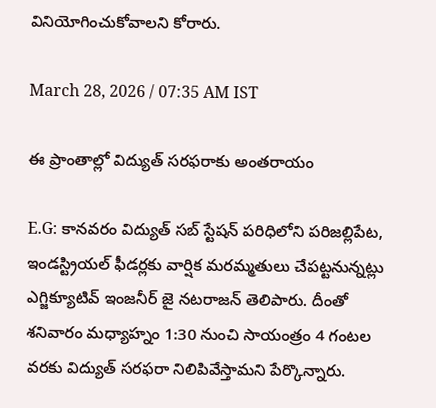వినియోగించుకోవాలని కోరారు.

March 28, 2026 / 07:35 AM IST

ఈ ప్రాంతాల్లో విద్యుత్ సరఫరాకు అంతరాయం

E.G: కానవరం విద్యుత్ సబ్ స్టేషన్ పరిధిలోని పరిజల్లిపేట, ఇండస్ట్రియల్ ఫీడర్లకు వార్షిక మరమ్మతులు చేపట్టనున్నట్లు ఎగ్జిక్యూటివ్ ఇంజనీర్ జై నటరాజన్ తెలిపారు. దీంతో శనివారం మధ్యాహ్నం 1:30 నుంచి సాయంత్రం 4 గంటల వరకు విద్యుత్ సరఫరా నిలిపివేస్తామని పేర్కొన్నారు.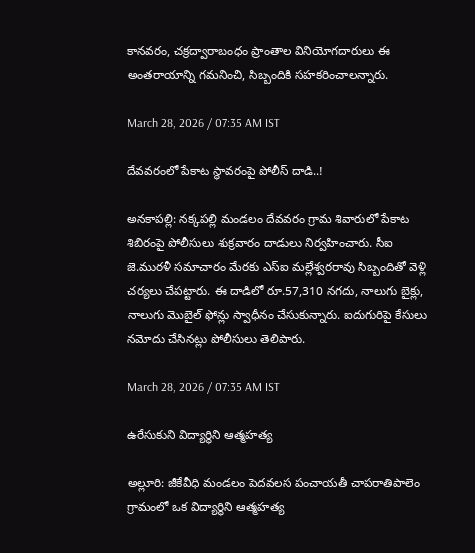కానవరం, చక్రద్వారాబంధం ప్రాంతాల వినియోగదారులు ఈ అంతరాయాన్ని గమనించి, సిబ్బందికి సహకరించాలన్నారు.

March 28, 2026 / 07:35 AM IST

దేవవరంలో పేకాట స్థావరంపై పోలీస్ దాడి..!

అనకాపల్లి: నక్కపల్లి మండలం దేవవరం గ్రామ శివారులో పేకాట శిబిరంపై పోలీసులు శుక్రవారం దాడులు నిర్వహించారు. సీఐ జె.మురళీ సమాచారం మేరకు ఎస్ఐ మల్లేశ్వరరావు సిబ్బందితో వెళ్లి చర్యలు చేపట్టారు. ఈ దాడిలో రూ.57,310 నగదు, నాలుగు బైక్లు, నాలుగు మొబైల్ ఫోన్లు స్వాధీనం చేసుకున్నారు. ఐదుగురిపై కేసులు నమోదు చేసినట్లు పోలీసులు తెలిపారు.

March 28, 2026 / 07:35 AM IST

ఉరేసుకుని విద్యార్థిని ఆత్మహత్య

అల్లూరి: జీకేవీధి మండలం పెదవలస పంచాయతీ చాపరాతిపాలెం గ్రామంలో ఒక విద్యార్థిని ఆత్మహత్య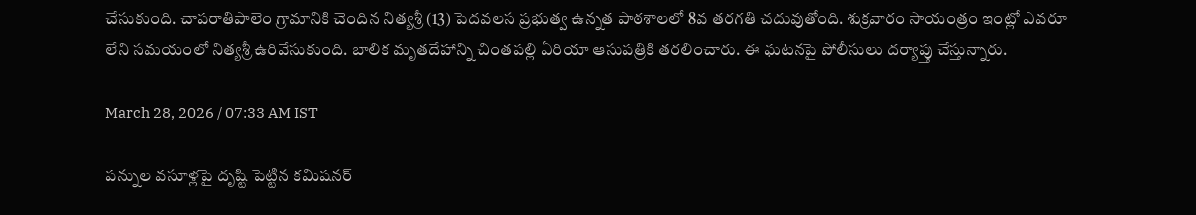చేసుకుంది. చాపరాతిపాలెం గ్రామానికి చెందిన నిత్యశ్రీ (13) పెదవలస ప్రభుత్వ ఉన్నత పాఠశాలలో 8వ తరగతి చదువుతోంది. శుక్రవారం సాయంత్రం ఇంట్లో ఎవరూ లేని సమయంలో నిత్యశ్రీ ఉరివేసుకుంది. బాలిక మృతదేహాన్ని చింతపల్లి ఏరియా ఆసుపత్రికి తరలించారు. ఈ ఘటనపై పోలీసులు దర్యాప్తు చేస్తున్నారు.

March 28, 2026 / 07:33 AM IST

పన్నుల వసూళ్లపై దృష్టి పెట్టిన కమిషనర్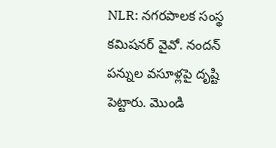NLR: నగరపాలక సంస్థ కమిషనర్ వైవో. నందన్ పన్నుల వసూళ్లపై దృష్టి పెట్టారు. మొండి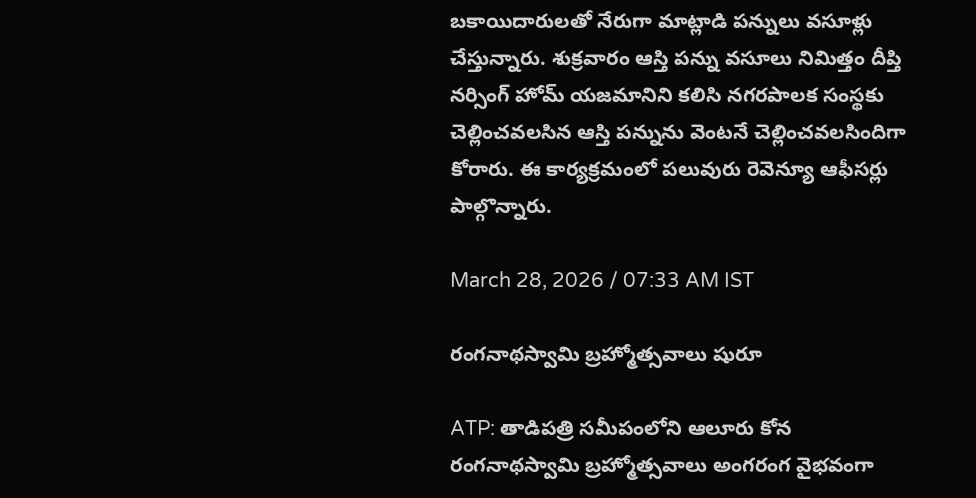బకాయిదారులతో నేరుగా మాట్లాడి పన్నులు వసూళ్లు చేస్తున్నారు. శుక్రవారం ఆస్తి పన్ను వసూలు నిమిత్తం దీప్తి నర్సింగ్ హోమ్ యజమానిని కలిసి నగరపాలక సంస్థకు చెల్లించవలసిన ఆస్తి పన్నును వెంటనే చెల్లించవలసిందిగా కోరారు. ఈ కార్యక్రమంలో పలువురు రెవెన్యూ ఆఫీసర్లు పాల్గొన్నారు.

March 28, 2026 / 07:33 AM IST

రంగనాథస్వామి బ్రహ్మోత్సవాలు షురూ

ATP: తాడిపత్రి సమీపంలోని ఆలూరు కోన రంగనాథస్వామి బ్రహ్మోత్సవాలు అంగరంగ వైభవంగా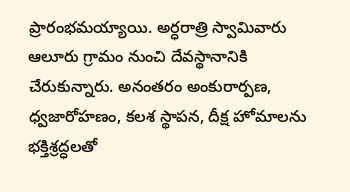ప్రారంభమయ్యాయి. అర్ధరాత్రి స్వామివారు ఆలూరు గ్రామం నుంచి దేవస్థానానికి చేరుకున్నారు. అనంతరం అంకురార్పణ, ధ్వజారోహణం, కలశ స్థాపన, దీక్ష హోమాలను భక్తిశ్రద్ధలతో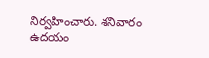నిర్వహించారు. శనివారం ఉదయం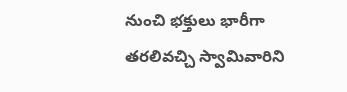నుంచి భక్తులు భారీగా తరలివచ్చి స్వామివారిని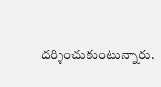దర్శించుకుంటున్నారు.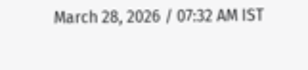March 28, 2026 / 07:32 AM IST